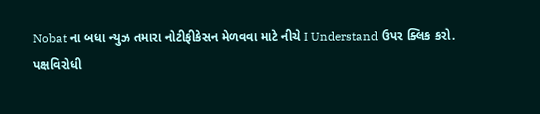Nobat ના બધા ન્યુઝ તમારા નોટીફીકેસન મેળવવા માટે નીચે I Understand ઉપર ક્લિક કરો.
પક્ષવિરોધી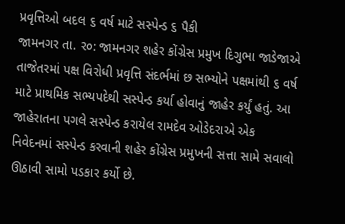પ્રવૃત્તિઓ બદલ ૬ વર્ષ માટે સસ્પેન્ડ ૬ પૈકી
જામનગર તા. ર૦: જામનગર શહેર કોંગ્રેસ પ્રમુખ દિગુભા જાડેજાએ તાજેતરમાં પક્ષ વિરોધી પ્રવૃત્તિ સંદર્ભમાં છ સભ્યોને પક્ષમાંથી ૬ વર્ષ માટે પ્રાથમિક સભ્યપદેથી સસ્પેન્ડ કર્યા હોવાનું જાહેર કર્યું હતું. આ જાહેરાતના પગલે સસ્પેન્ડ કરાયેલ રામદેવ ઓડેદરાએ એક નિવેદનમાં સસ્પેન્ડ કરવાની શહેર કોંગ્રેસ પ્રમુખની સત્તા સામે સવાલો ઊઠાવી સામો પડકાર કર્યો છે.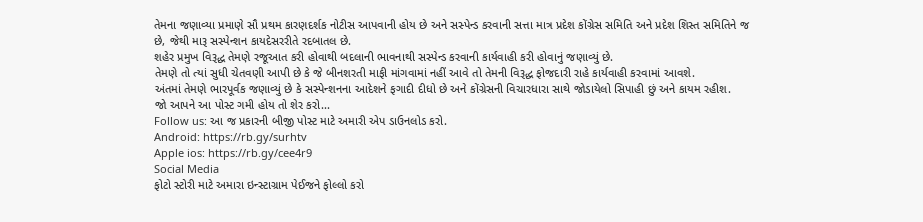તેમના જણાવ્યા પ્રમાણે સૌ પ્રથમ કારણદર્શક નોટીસ આપવાની હોય છે અને સસ્પેન્ડ કરવાની સત્તા માત્ર પ્રદેશ કોંગ્રેસ સમિતિ અને પ્રદેશ શિસ્ત સમિતિને જ છે, જેથી મારૂ સસ્પેન્શન કાયદેસરરીતે રદબાતલ છે.
શહેર પ્રમુખ વિરૂદ્ધ તેમણે રજૂઆત કરી હોવાથી બદલાની ભાવનાથી સસ્પેન્ડ કરવાની કાર્યવાહી કરી હોવાનું જણાવ્યું છે.
તેમણે તો ત્યાં સુધી ચેતવણી આપી છે કે જે બીનશરતી માફી માંગવામાં નહીં આવે તો તેમની વિરૂદ્ધ ફોજદારી રાહે કાર્યવાહી કરવામાં આવશે.
અંતમાં તેમણે ભારપૂર્વક જણાવ્યું છે કે સસ્પેન્શનના આદેશને ફગાદી દીધો છે અને કોંગ્રેસની વિચારધારા સાથે જોડાયેલો સિપાહી છું અને કાયમ રહીશ.
જો આપને આ પોસ્ટ ગમી હોય તો શેર કરો...
Follow us: આ જ પ્રકારની બીજી પોસ્ટ માટે અમારી એપ ડાઉનલોડ કરો.
Android: https://rb.gy/surhtv
Apple ios: https://rb.gy/cee4r9
Social Media
ફોટો સ્ટોરી માટે અમારા ઇન્સ્ટાગ્રામ પેઈજને ફોલ્લો કરો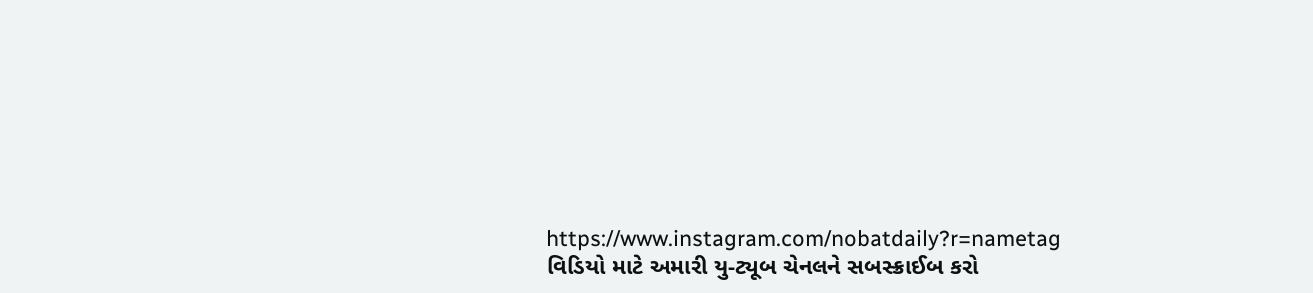https://www.instagram.com/nobatdaily?r=nametag
વિડિયો માટે અમારી યુ-ટ્યૂબ ચેનલને સબસ્ક્રાઈબ કરો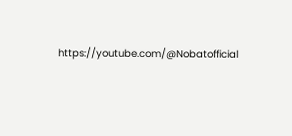https://youtube.com/@Nobatofficial